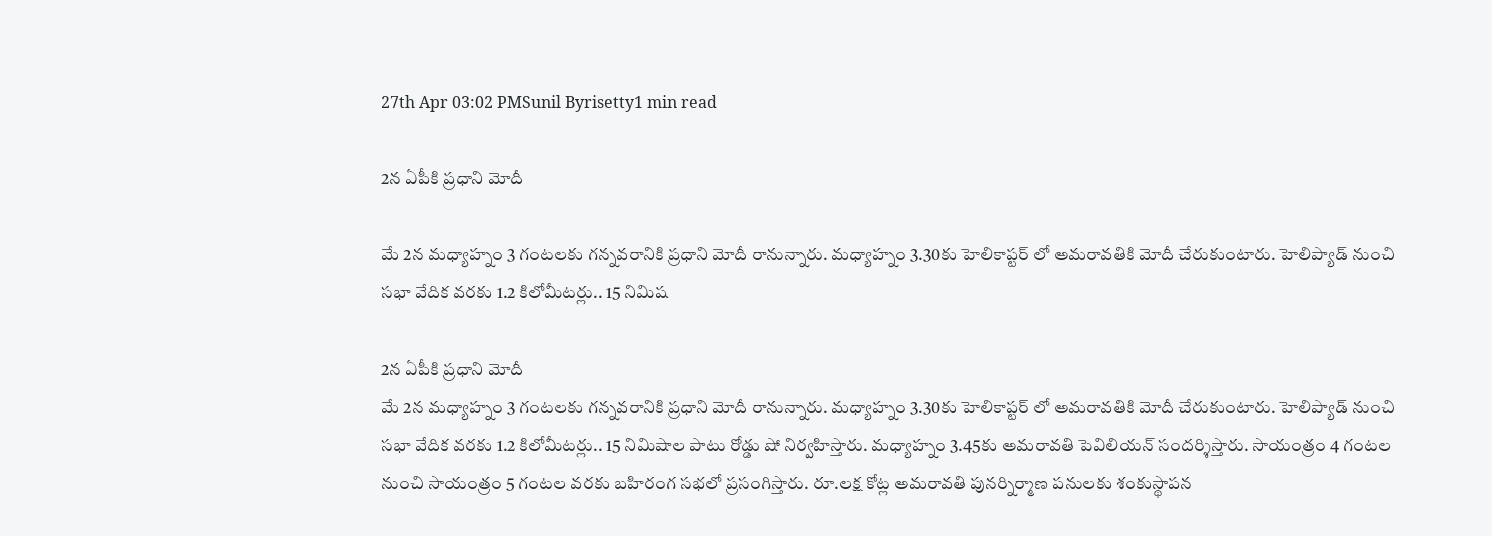27th Apr 03:02 PMSunil Byrisetty1 min read

2న ఏపీకి ప్రధాని మోదీ

మే 2న మధ్యాహ్నం 3 గంటలకు గన్నవరానికి ప్రధాని మోదీ రానున్నారు. మధ్యాహ్నం 3.30కు హెలికాప్టర్ లో అమరావతికి మోదీ చేరుకుంటారు. హెలిప్యాడ్ నుంచి సభా వేదిక వరకు 1.2 కిలోమీటర్లు.. 15 నిమిష

2న ఏపీకి ప్రధాని మోదీ
మే 2న మధ్యాహ్నం 3 గంటలకు గన్నవరానికి ప్రధాని మోదీ రానున్నారు. మధ్యాహ్నం 3.30కు హెలికాప్టర్ లో అమరావతికి మోదీ చేరుకుంటారు. హెలిప్యాడ్ నుంచి సభా వేదిక వరకు 1.2 కిలోమీటర్లు.. 15 నిమిషాల పాటు రోడ్డు షో నిర్వహిస్తారు. మధ్యాహ్నం 3.45కు అమరావతి పెవిలియన్ సందర్శిస్తారు. సాయంత్రం 4 గంటల నుంచి సాయంత్రం 5 గంటల వరకు బహిరంగ సభలో ప్రసంగిస్తారు. రూ.లక్ష కోట్ల అమరావతి పునర్నిర్మాణ పనులకు శంకుస్థాపన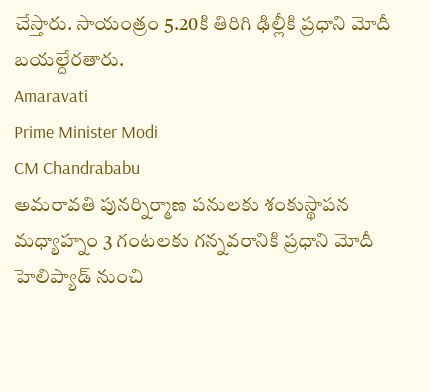చేస్తారు. సాయంత్రం 5.20కి తిరిగి ఢిల్లీకి ప్రధాని మోదీ బయల్దేరతారు.
Amaravati
Prime Minister Modi
CM Chandrababu
అమరావతి పునర్నిర్మాణ పనులకు శంకుస్థాపన
మధ్యాహ్నం 3 గంటలకు గన్నవరానికి ప్రధాని మోదీ
హెలిప్యాడ్ నుంచి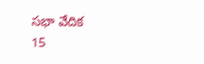సభా వేదిక
15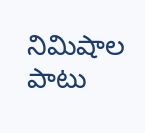నిమిషాల పాటు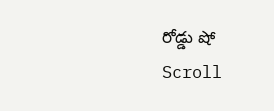రోడ్డు షో
Scroll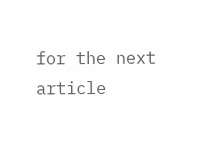for the next article